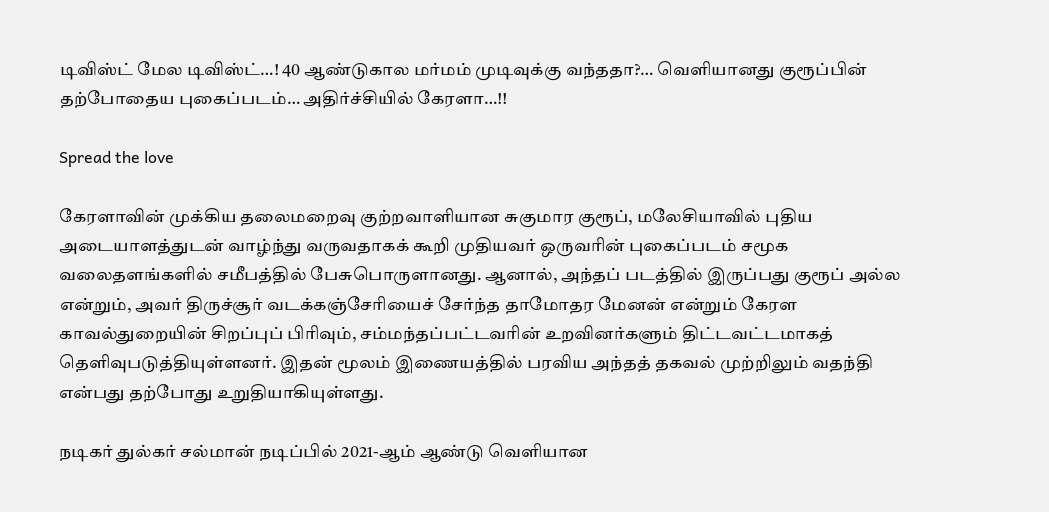டிவிஸ்ட் மேல டிவிஸ்ட்…! 40 ஆண்டுகால மர்மம் முடிவுக்கு வந்ததா?… வெளியானது குரூப்பின் தற்போதைய புகைப்படம்… அதிர்ச்சியில் கேரளா…!!

Spread the love

கேரளாவின் முக்கிய தலைமறைவு குற்றவாளியான சுகுமார குரூப், மலேசியாவில் புதிய அடையாளத்துடன் வாழ்ந்து வருவதாகக் கூறி முதியவர் ஒருவரின் புகைப்படம் சமூக வலைதளங்களில் சமீபத்தில் பேசுபொருளானது. ஆனால், அந்தப் படத்தில் இருப்பது குரூப் அல்ல என்றும், அவர் திருச்சூர் வடக்கஞ்சேரியைச் சேர்ந்த தாமோதர மேனன் என்றும் கேரள காவல்துறையின் சிறப்புப் பிரிவும், சம்மந்தப்பட்டவரின் உறவினர்களும் திட்டவட்டமாகத் தெளிவுபடுத்தியுள்ளனர். இதன் மூலம் இணையத்தில் பரவிய அந்தத் தகவல் முற்றிலும் வதந்தி என்பது தற்போது உறுதியாகியுள்ளது.

நடிகர் துல்கர் சல்மான் நடிப்பில் 2021-ஆம் ஆண்டு வெளியான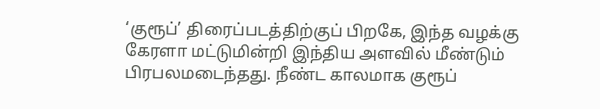‘குரூப்’ திரைப்படத்திற்குப் பிறகே, இந்த வழக்கு கேரளா மட்டுமின்றி இந்திய அளவில் மீண்டும் பிரபலமடைந்தது. நீண்ட காலமாக குரூப்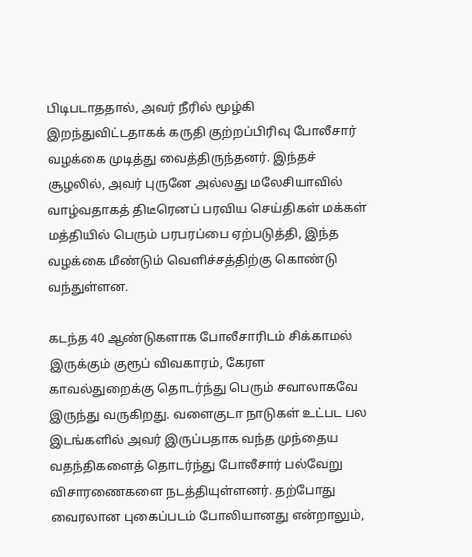பிடிபடாததால், அவர் நீரில் மூழ்கி இறந்துவிட்டதாகக் கருதி குற்றப்பிரிவு போலீசார் வழக்கை முடித்து வைத்திருந்தனர். இந்தச் சூழலில், அவர் புருனே அல்லது மலேசியாவில் வாழ்வதாகத் திடீரெனப் பரவிய செய்திகள் மக்கள் மத்தியில் பெரும் பரபரப்பை ஏற்படுத்தி, இந்த வழக்கை மீண்டும் வெளிச்சத்திற்கு கொண்டு வந்துள்ளன.

கடந்த 40 ஆண்டுகளாக போலீசாரிடம் சிக்காமல் இருக்கும் குரூப் விவகாரம், கேரள காவல்துறைக்கு தொடர்ந்து பெரும் சவாலாகவே இருந்து வருகிறது. வளைகுடா நாடுகள் உட்பட பல இடங்களில் அவர் இருப்பதாக வந்த முந்தைய வதந்திகளைத் தொடர்ந்து போலீசார் பல்வேறு விசாரணைகளை நடத்தியுள்ளனர். தற்போது வைரலான புகைப்படம் போலியானது என்றாலும்,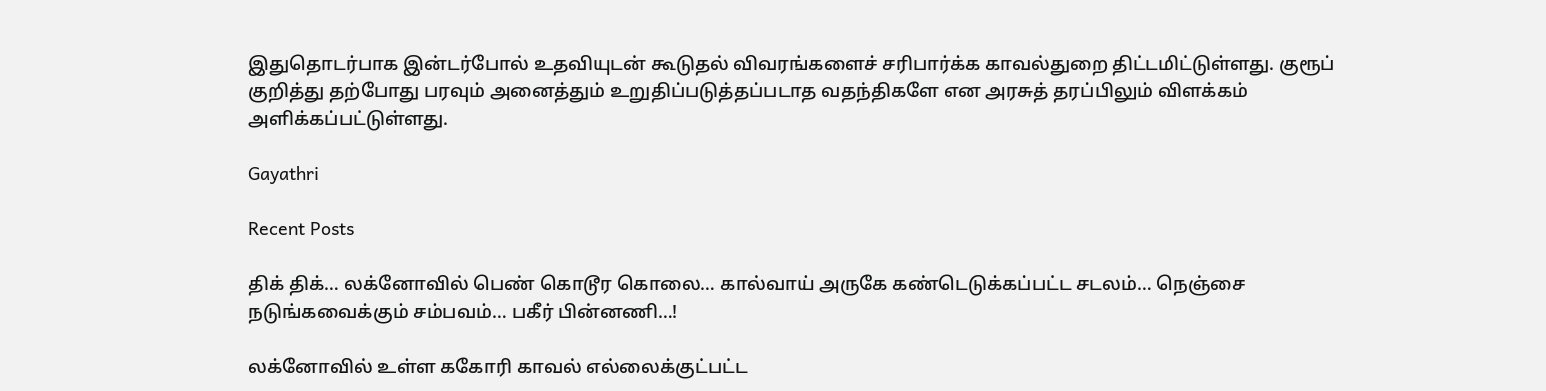இதுதொடர்பாக இன்டர்போல் உதவியுடன் கூடுதல் விவரங்களைச் சரிபார்க்க காவல்துறை திட்டமிட்டுள்ளது. குரூப் குறித்து தற்போது பரவும் அனைத்தும் உறுதிப்படுத்தப்படாத வதந்திகளே என அரசுத் தரப்பிலும் விளக்கம் அளிக்கப்பட்டுள்ளது.

Gayathri

Recent Posts

திக் திக்… லக்னோவில் பெண் கொடூர கொலை… கால்வாய் அருகே கண்டெடுக்கப்பட்ட சடலம்… நெஞ்சை நடுங்கவைக்கும் சம்பவம்… பகீர் பின்னணி…!

லக்னோவில் உள்ள ககோரி காவல் எல்லைக்குட்பட்ட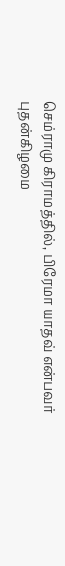செம்ராமு கிராமத்தில், பிரேமா யாதவ் என்பவர் புதன்கிழமை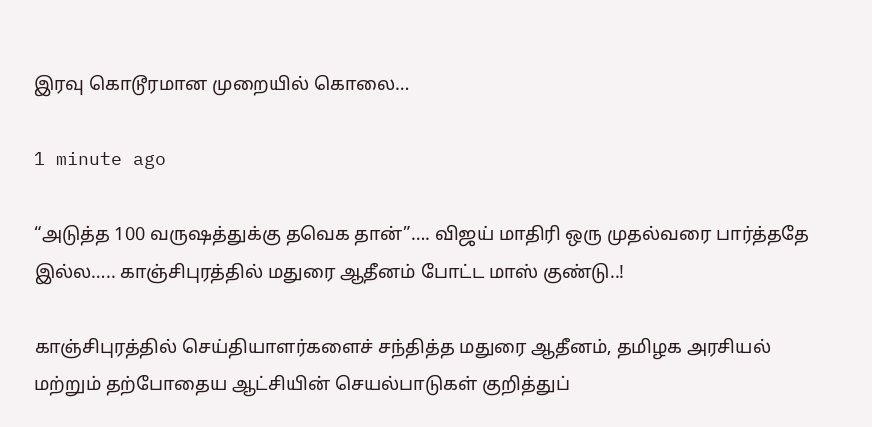இரவு கொடூரமான முறையில் கொலை…

1 minute ago

“அடுத்த 100 வருஷத்துக்கு தவெக தான்”…. விஜய் மாதிரி ஒரு முதல்வரை பார்த்ததே இல்ல….. காஞ்சிபுரத்தில் மதுரை ஆதீனம் போட்ட மாஸ் குண்டு..!

காஞ்சிபுரத்தில் செய்தியாளர்களைச் சந்தித்த மதுரை ஆதீனம், தமிழக அரசியல் மற்றும் தற்போதைய ஆட்சியின் செயல்பாடுகள் குறித்துப்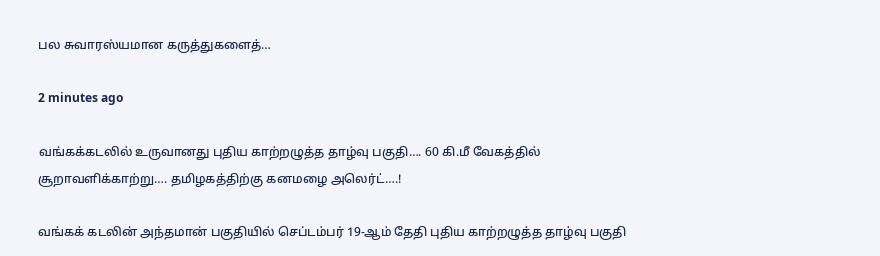பல சுவாரஸ்யமான கருத்துகளைத்…

2 minutes ago

வங்கக்கடலில் உருவானது புதிய காற்றழுத்த தாழ்வு பகுதி…. 60 கி.மீ வேகத்தில் சூறாவளிக்காற்று…. தமிழகத்திற்கு கனமழை அலெர்ட்….!

வங்கக் கடலின் அந்தமான் பகுதியில் செப்டம்பர் 19-ஆம் தேதி புதிய காற்றழுத்த தாழ்வு பகுதி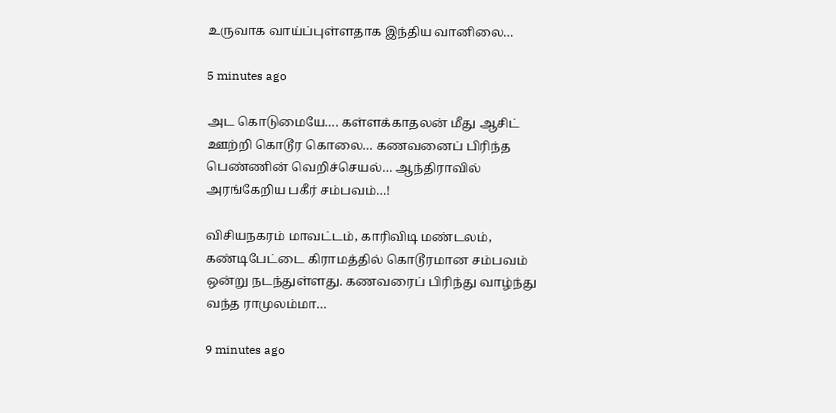உருவாக வாய்ப்புள்ளதாக இந்திய வானிலை…

5 minutes ago

அட கொடுமையே…. கள்ளக்காதலன் மீது ஆசிட் ஊற்றி கொடூர கொலை… கணவனைப் பிரிந்த பெண்ணின் வெறிச்செயல்… ஆந்திராவில் அரங்கேறிய பகீர் சம்பவம்…!

விசியநகரம் மாவட்டம், காரிவிடி மண்டலம், கண்டிபேட்டை கிராமத்தில் கொடூரமான சம்பவம் ஒன்று நடந்துள்ளது. கணவரைப் பிரிந்து வாழ்ந்து வந்த ராமுலம்மா…

9 minutes ago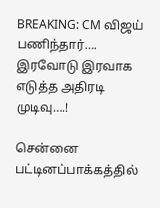BREAKING: CM விஜய் பணிந்தார்…. இரவோடு இரவாக எடுத்த அதிரடி முடிவு….!

சென்னை பட்டினப்பாக்கத்தில்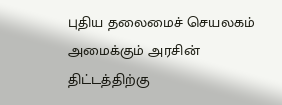புதிய தலைமைச் செயலகம் அமைக்கும் அரசின் திட்டத்திற்கு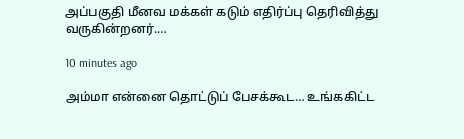அப்பகுதி மீனவ மக்கள் கடும் எதிர்ப்பு தெரிவித்து வருகின்றனர்.…

10 minutes ago

அம்மா என்னை தொட்டுப் பேசக்கூட… உங்ககிட்ட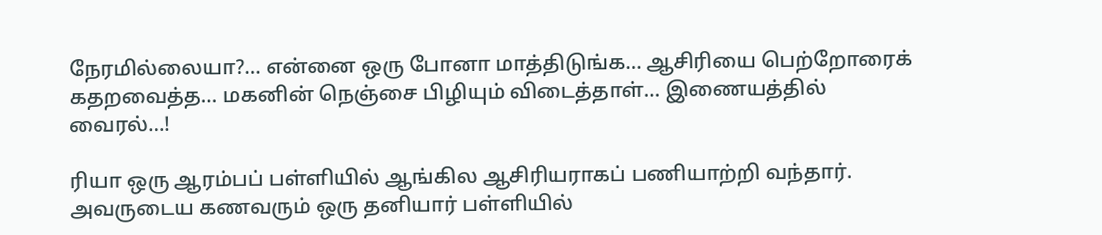நேரமில்லையா?… என்னை ஒரு போனா மாத்திடுங்க… ஆசிரியை பெற்றோரைக் கதறவைத்த… மகனின் நெஞ்சை பிழியும் விடைத்தாள்… இணையத்தில் வைரல்…!

ரியா ஒரு ஆரம்பப் பள்ளியில் ஆங்கில ஆசிரியராகப் பணியாற்றி வந்தார். அவருடைய கணவரும் ஒரு தனியார் பள்ளியில்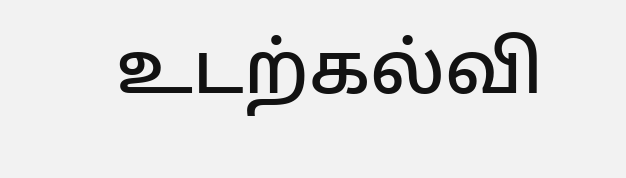உடற்கல்வி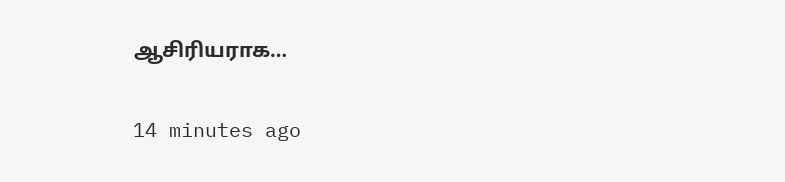ஆசிரியராக…

14 minutes ago